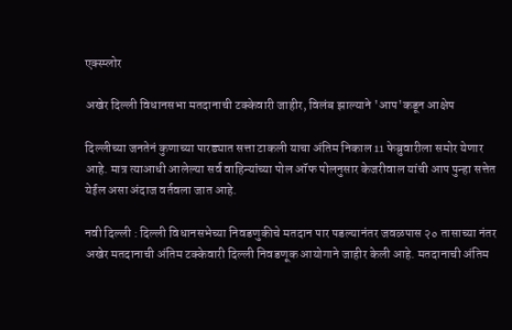एक्स्प्लोर

अखेर दिल्ली विधानसभा मतदानाची टक्केवारी जाहीर, विलंब झाल्याने 'आप'कडून आक्षेप

दिल्लीच्या जनतेनं कुणाच्या पारड्यात सत्ता टाकली याचा अंतिम निकाल 11 फेब्रुवारीला समोर येणार आहे. मात्र त्याआधी आलेल्या सर्व वाहिन्यांच्या पोल ऑफ पोलनुसार केजरीवाल यांची आप पुन्हा सत्तेत येईल असा अंदाज वर्तवला जात आहे.

नवी दिल्ली : दिल्ली विधानसभेच्या निवडणुकीचे मतदान पार पडल्यानंतर जवळपास २० तासाच्या नंतर अखेर मतदानाची अंतिम टक्केवारी दिल्ली निवडणूक आयोगाने जाहीर केली आहे. मतदानाची अंतिम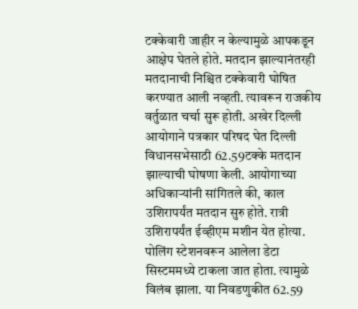टक्केवारी जाहीर न केल्यामुळे आपकडून आक्षेप घेतले होते. मतदान झाल्यानंतरही मतदानाची निश्चित टक्केवारी घोषित करण्यात आली नव्हती. त्यावरून राजकीय वर्तुळात चर्चा सुरू होती. अखेर दिल्ली आयोगाने पत्रकार परिषद घेत दिल्ली विधानसभेसाठी 62.59टक्के मतदान झाल्याची घोषणा केली. आयोगाच्या अधिकाऱ्यांनी सांगितले की, काल उशिरापर्यंत मतदान सुरु होते. रात्री उशिरापर्यंत ईव्हीएम मशीन येत होत्या. पोलिंग स्टेशनवरून आलेला डेटा सिस्टममध्ये टाकला जात होता. त्यामुळे विलंब झाला. या निवडणुकीत 62.59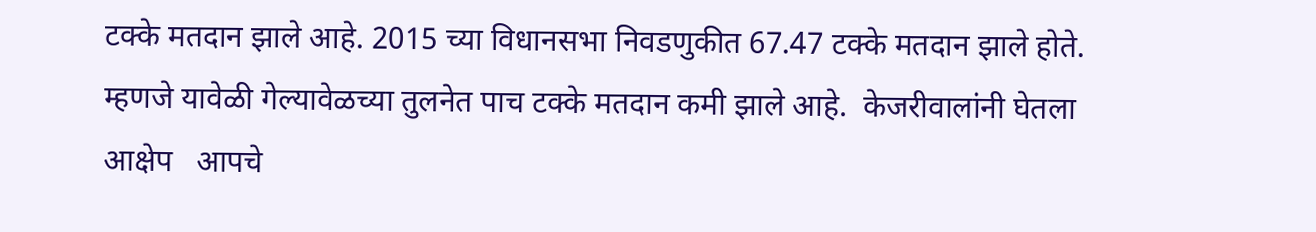टक्के मतदान झाले आहे. 2015 च्या विधानसभा निवडणुकीत 67.47 टक्के मतदान झाले होते. म्हणजे यावेळी गेल्यावेळच्या तुलनेत पाच टक्के मतदान कमी झाले आहे.  केजरीवालांनी घेतला आक्षेप   आपचे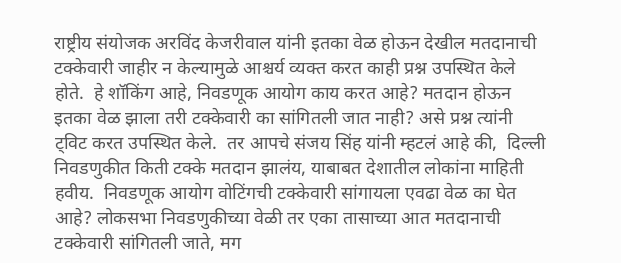राष्ट्रीय संयोजक अरविंद केजरीवाल यांनी इतका वेळ होऊन देखील मतदानाची टक्केवारी जाहीर न केल्यामुळे आश्चर्य व्यक्त करत काही प्रश्न उपस्थित केले होते.  हे शॉकिंग आहे, निवडणूक आयोग काय करत आहे? मतदान होऊन इतका वेळ झाला तरी टक्केवारी का सांगितली जात नाही? असे प्रश्न त्यांनी ट्विट करत उपस्थित केले.  तर आपचे संजय सिंह यांनी म्हटलं आहे की,  दिल्ली निवडणुकीत किती टक्के मतदान झालंय, याबाबत देशातील लोकांना माहिती हवीय.  निवडणूक आयोग वोटिंगची टक्केवारी सांगायला एवढा वेळ का घेत आहे? लोकसभा निवडणुकीच्या वेळी तर एका तासाच्या आत मतदानाची टक्केवारी सांगितली जाते, मग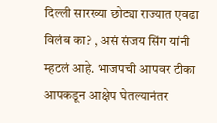दिल्ली सारख्या छोट्या राज्यात एवढा विलंब का? , असं संजय सिंग यांनी म्हटलं आहे. भाजपची आपवर टीका  आपकडून आक्षेप घेतल्यानंतर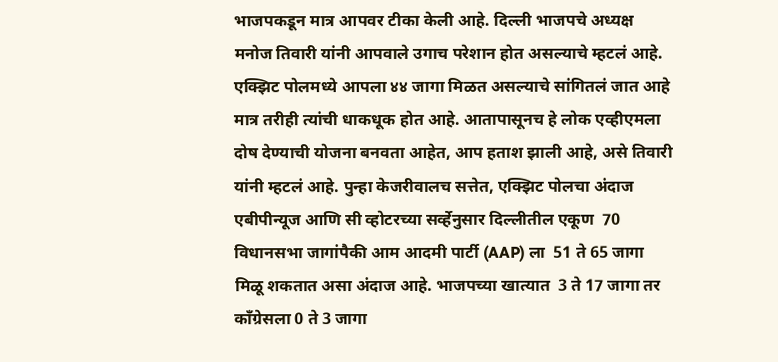भाजपकडून मात्र आपवर टीका केली आहे. दिल्ली भाजपचे अध्यक्ष मनोज तिवारी यांनी आपवाले उगाच परेशान होत असल्याचे म्हटलं आहे. एक्झिट पोलमध्ये आपला ४४ जागा मिळत असल्याचे सांगितलं जात आहे मात्र तरीही त्यांची धाकधूक होत आहे. आतापासूनच हे लोक एव्हीएमला दोष देण्याची योजना बनवता आहेत, आप हताश झाली आहे, असे तिवारी यांनी म्हटलं आहे. पुन्हा केजरीवालच सत्तेत, एक्झिट पोलचा अंदाज एबीपीन्यूज आणि सी व्होटरच्या सर्व्हेनुसार दिल्लीतील एकूण  70 विधानसभा जागांपैकी आम आदमी पार्टी (AAP) ला  51 ते 65 जागा मिळू शकतात असा अंदाज आहे. भाजपच्या खात्यात  3 ते 17 जागा तर काँग्रेसला 0 ते 3 जागा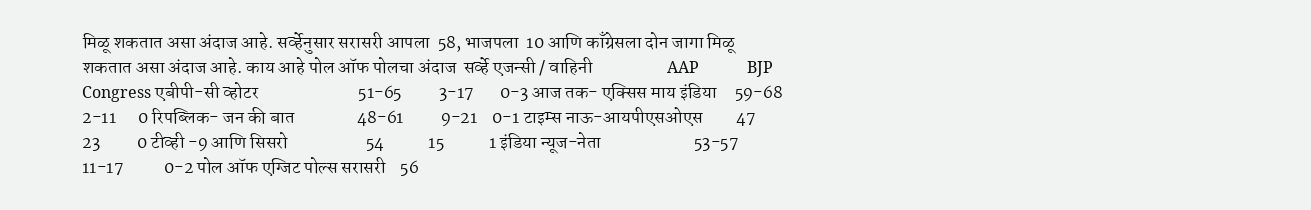मिळू शकतात असा अंदाज आहे. सर्व्हेनुसार सरासरी आपला  58, भाजपला  10 आणि काँग्रेसला दोन जागा मिळू शकतात असा अंदाज आहे. काय आहे पोल ऑफ पोलचा अंदाज  सर्व्हे एजन्सी / वाहिनी                    AAP            BJP        Congress एबीपी-सी व्होटर                           51-65          3-17       0-3 आज तक- एक्सिस माय इंडिया     59-68          2-11      0 रिपब्लिक- जन की बात                 48-61          9-21    0-1 टाइम्स नाऊ-आयपीएसओएस         47              23          0 टीव्ही -9 आणि सिसरो                     54            15            1 इंडिया न्यूज-नेता                         53-57         11-17           0-2 पोल ऑफ एग्जिट पोल्स सरासरी    56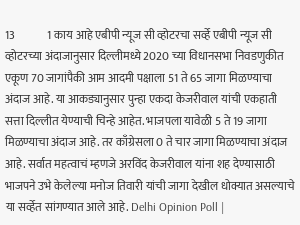13              1 काय आहे एबीपी न्यूज सी व्होटरचा सर्व्हे एबीपी न्यूज सी व्होटरच्या अंदाजानुसार दिल्लीमध्ये 2020 च्या विधानसभा निवडणुकीत एकूण 70 जागांपैकी आम आदमी पक्षाला 51 ते 65 जागा मिळण्याचा अंदाज आहे. या आकड्यानुसार पुन्हा एकदा केजरीवाल यांची एकहाती सत्ता दिल्लीत येण्याची चिन्हे आहेत. भाजपला यावेळी 5 ते 19 जागा मिळण्याचा अंदाज आहे. तर काँग्रेसला 0 ते चार जागा मिळण्याचा अंदाज आहे. सर्वात महत्वाचं म्हणजे अरविंद केजरीवाल यांना शह देण्यासाठी भाजपने उभे केलेल्या मनोज तिवारी यांची जागा देखील धोक्यात असल्याचे या सर्व्हेत सांगण्यात आले आहे. Delhi Opinion Poll |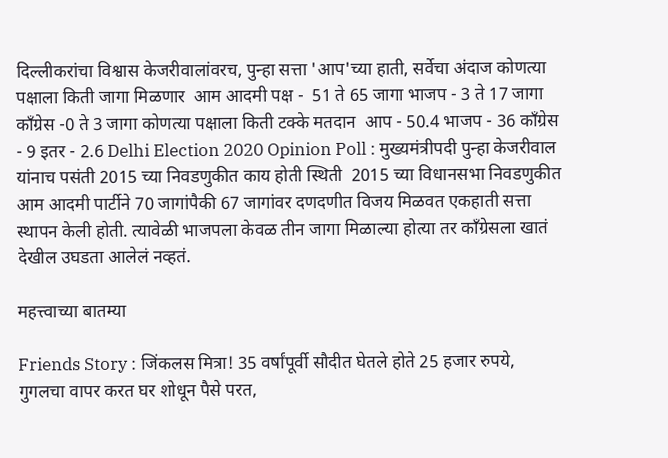दिल्लीकरांचा विश्वास केजरीवालांवरच, पुन्हा सत्ता 'आप'च्या हाती, सर्वेचा अंदाज कोणत्या पक्षाला किती जागा मिळणार  आम आदमी पक्ष -  51 ते 65 जागा भाजप - 3 ते 17 जागा काँग्रेस -0 ते 3 जागा कोणत्या पक्षाला किती टक्के मतदान  आप - 50.4 भाजप - 36 काँग्रेस - 9 इतर - 2.6 Delhi Election 2020 Opinion Poll : मुख्यमंत्रीपदी पुन्हा केजरीवाल यांनाच पसंती 2015 च्या निवडणुकीत काय होती स्थिती  2015 च्या विधानसभा निवडणुकीत आम आदमी पार्टीने 70 जागांपैकी 67 जागांवर दणदणीत विजय मिळवत एकहाती सत्ता स्थापन केली होती. त्यावेळी भाजपला केवळ तीन जागा मिळाल्या होत्या तर काँग्रेसला खातं देखील उघडता आलेलं नव्हतं.

महत्त्वाच्या बातम्या

Friends Story : जिंकलस मित्रा! 35 वर्षांपूर्वी सौदीत घेतले होते 25 हजार रुपये, गुगलचा वापर करत घर शोधून पैसे परत,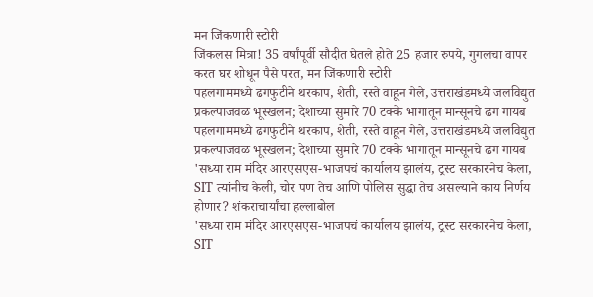मन जिंकणारी स्टोरी
जिंकलस मित्रा! 35 वर्षांपूर्वी सौदीत घेतले होते 25 हजार रुपये, गुगलचा वापर करत घर शोधून पैसे परत, मन जिंकणारी स्टोरी
पहलगाममध्ये ढगफुटीने थरकाप, शेती, रस्ते वाहून गेले, उत्तराखंडमध्ये जलविद्युत प्रकल्पाजवळ भूस्खलन; देशाच्या सुमारे 70 टक्के भागातून मान्सूनचे ढग गायब
पहलगाममध्ये ढगफुटीने थरकाप, शेती, रस्ते वाहून गेले, उत्तराखंडमध्ये जलविद्युत प्रकल्पाजवळ भूस्खलन; देशाच्या सुमारे 70 टक्के भागातून मान्सूनचे ढग गायब
'सध्या राम मंदिर आरएसएस-भाजपचं कार्यालय झालंय, ट्रस्ट सरकारनेच केला, SIT त्यांनीच केली, चोर पण तेच आणि पोलिस सुद्धा तेच असल्याने काय निर्णय होणार? शंकराचार्यांचा हल्लाबोल
'सध्या राम मंदिर आरएसएस-भाजपचं कार्यालय झालंय, ट्रस्ट सरकारनेच केला, SIT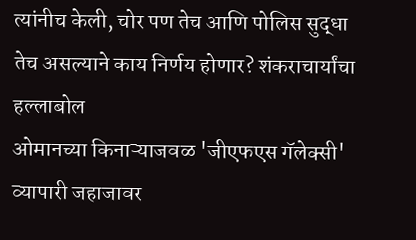त्यांनीच केली, चोर पण तेच आणि पोलिस सुद्धा तेच असल्याने काय निर्णय होणार? शंकराचार्यांचा हल्लाबोल
ओमानच्या किनाऱ्याजवळ 'जीएफएस गॅलेक्सी' व्यापारी जहाजावर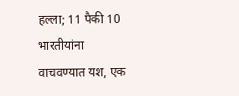हल्ला; 11 पैकी 10 भारतीयांना वाचवण्यात यश, एक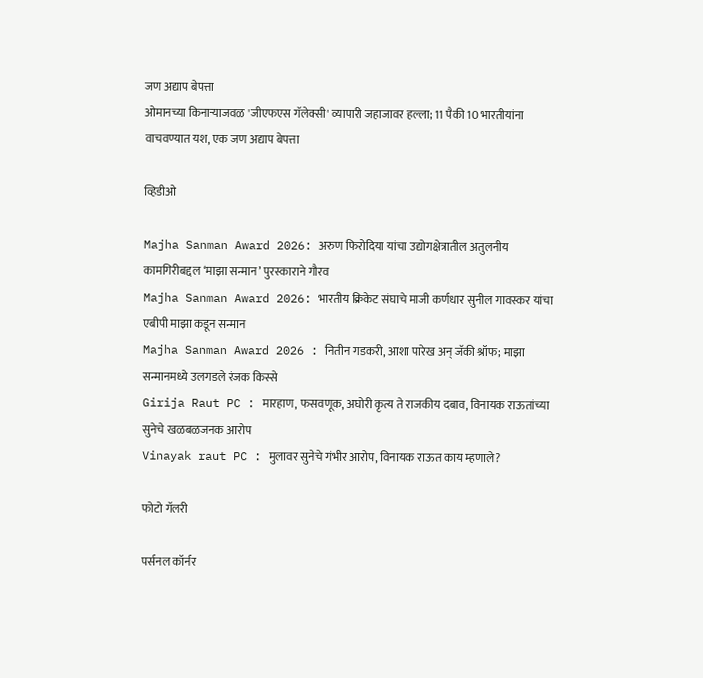जण अद्याप बेपत्ता
ओमानच्या किनाऱ्याजवळ 'जीएफएस गॅलेक्सी' व्यापारी जहाजावर हल्ला; 11 पैकी 10 भारतीयांना वाचवण्यात यश, एक जण अद्याप बेपत्ता

व्हिडीओ

Majha Sanman Award 2026: अरुण फिरोदिया यांचा उद्योगक्षेत्रातील अतुलनीय कामगिरीबद्दल ‘माझा सन्मान’ पुरस्काराने गौरव
Majha Sanman Award 2026: भारतीय क्रिकेट संघाचे माजी कर्णधार सुनील गावस्कर यांचा एबीपी माझा कडून सन्मान
Majha Sanman Award 2026 : नितीन गडकरी, आशा पारेख अन् जॅकी श्रॉफ; माझा सन्मानमध्ये उलगडले रंजक किस्से
Girija Raut PC : मारहाण, फसवणूक, अघोरी कृत्य ते राजकीय दबाव, विनायक राऊतांच्या सुनेचे खळबळजनक आरोप
Vinayak raut PC : मुलावर सुनेचे गंभीर आरोप, विनायक राऊत काय म्हणाले?

फोटो गॅलरी

पर्सनल कॉर्नर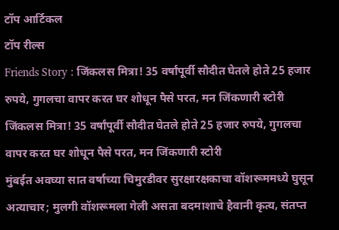टॉप आर्टिकल
टॉप रील्स
Friends Story : जिंकलस मित्रा! 35 वर्षांपूर्वी सौदीत घेतले होते 25 हजार रुपये, गुगलचा वापर करत घर शोधून पैसे परत, मन जिंकणारी स्टोरी
जिंकलस मित्रा! 35 वर्षांपूर्वी सौदीत घेतले होते 25 हजार रुपये, गुगलचा वापर करत घर शोधून पैसे परत, मन जिंकणारी स्टोरी
मुंबईत अवघ्या सात वर्षाच्या चिमुरडीवर सुरक्षारक्षकाचा वॉशरूममध्ये घुसून अत्याचार; मुलगी वॉशरूमला गेली असता बदमाशाचे हैवानी कृत्य, संतप्त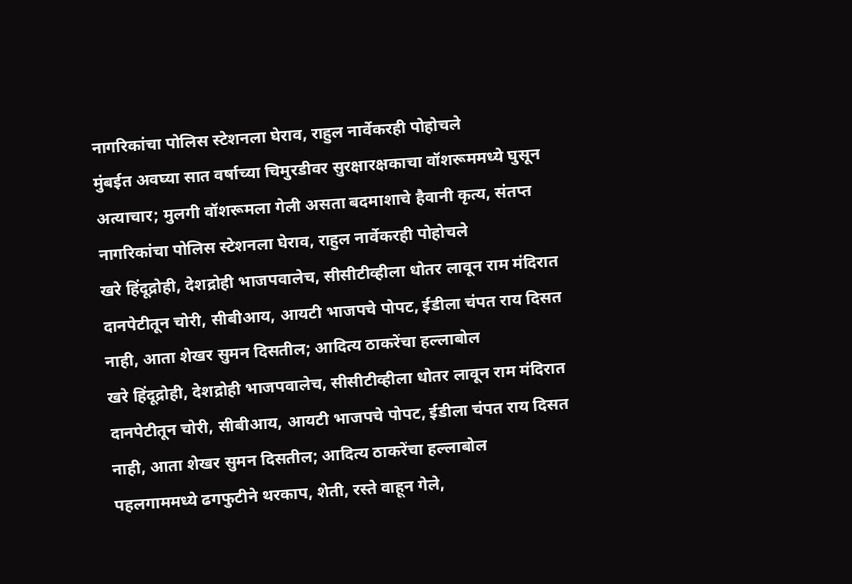नागरिकांचा पोलिस स्टेशनला घेराव, राहुल नार्वेकरही पोहोचले
मुंबईत अवघ्या सात वर्षाच्या चिमुरडीवर सुरक्षारक्षकाचा वॉशरूममध्ये घुसून अत्याचार; मुलगी वॉशरूमला गेली असता बदमाशाचे हैवानी कृत्य, संतप्त नागरिकांचा पोलिस स्टेशनला घेराव, राहुल नार्वेकरही पोहोचले
खरे हिंदूद्रोही, देशद्रोही भाजपवालेच, सीसीटीव्हीला धोतर लावून राम मंदिरात दानपेटीतून चोरी, सीबीआय, आयटी भाजपचे पोपट, ईडीला चंपत राय दिसत नाही, आता शेखर सुमन दिसतील; आदित्य ठाकरेंचा हल्लाबोल
खरे हिंदूद्रोही, देशद्रोही भाजपवालेच, सीसीटीव्हीला धोतर लावून राम मंदिरात दानपेटीतून चोरी, सीबीआय, आयटी भाजपचे पोपट, ईडीला चंपत राय दिसत नाही, आता शेखर सुमन दिसतील; आदित्य ठाकरेंचा हल्लाबोल
पहलगाममध्ये ढगफुटीने थरकाप, शेती, रस्ते वाहून गेले,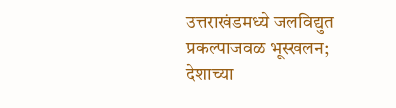उत्तराखंडमध्ये जलविद्युत प्रकल्पाजवळ भूस्खलन; देशाच्या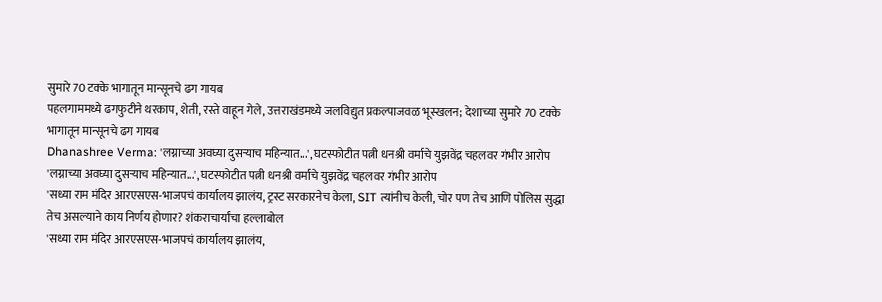सुमारे 70 टक्के भागातून मान्सूनचे ढग गायब
पहलगाममध्ये ढगफुटीने थरकाप, शेती, रस्ते वाहून गेले, उत्तराखंडमध्ये जलविद्युत प्रकल्पाजवळ भूस्खलन; देशाच्या सुमारे 70 टक्के भागातून मान्सूनचे ढग गायब
Dhanashree Verma: 'लग्नाच्या अवघ्या दुसऱ्याच महिन्यात...', घटस्फोटीत पत्नी धनश्री वर्माचे युझवेंद्र चहलवर गंभीर आरोप
'लग्नाच्या अवघ्या दुसऱ्याच महिन्यात...', घटस्फोटीत पत्नी धनश्री वर्माचे युझवेंद्र चहलवर गंभीर आरोप
'सध्या राम मंदिर आरएसएस-भाजपचं कार्यालय झालंय, ट्रस्ट सरकारनेच केला, SIT त्यांनीच केली, चोर पण तेच आणि पोलिस सुद्धा तेच असल्याने काय निर्णय होणार? शंकराचार्यांचा हल्लाबोल
'सध्या राम मंदिर आरएसएस-भाजपचं कार्यालय झालंय,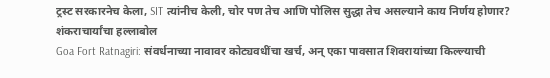ट्रस्ट सरकारनेच केला, SIT त्यांनीच केली, चोर पण तेच आणि पोलिस सुद्धा तेच असल्याने काय निर्णय होणार? शंकराचार्यांचा हल्लाबोल
Goa Fort Ratnagiri: संवर्धनाच्या नावावर कोट्यवधींचा खर्च, अन् एका पावसात शिवरायांच्या किल्ल्याची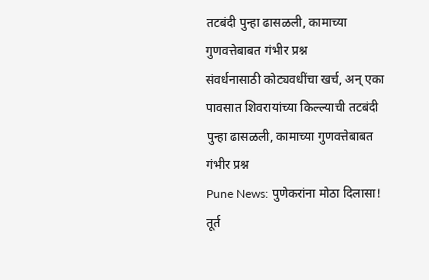तटबंदी पुन्हा ढासळली, कामाच्या गुणवत्तेबाबत गंभीर प्रश्न
संवर्धनासाठी कोट्यवधींचा खर्च, अन् एका पावसात शिवरायांच्या किल्ल्याची तटबंदी पुन्हा ढासळली, कामाच्या गुणवत्तेबाबत गंभीर प्रश्न
Pune News: पुणेकरांना मोठा दिलासा! तूर्त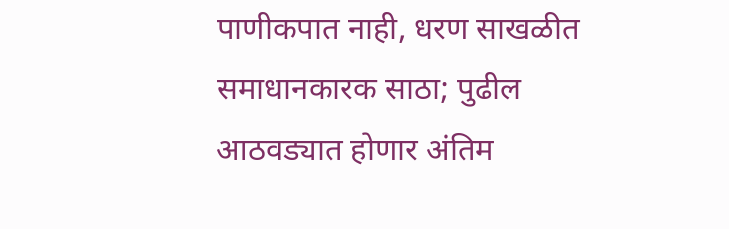पाणीकपात नाही, धरण साखळीत समाधानकारक साठा; पुढील आठवड्यात होणार अंतिम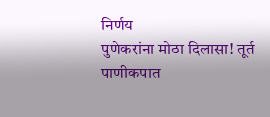निर्णय
पुणेकरांना मोठा दिलासा! तूर्त पाणीकपात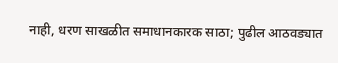नाही, धरण साखळीत समाधानकारक साठा; पुढील आठवड्यात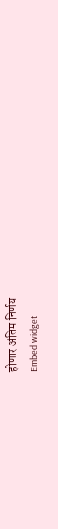होणार अंतिम निर्णय
Embed widget